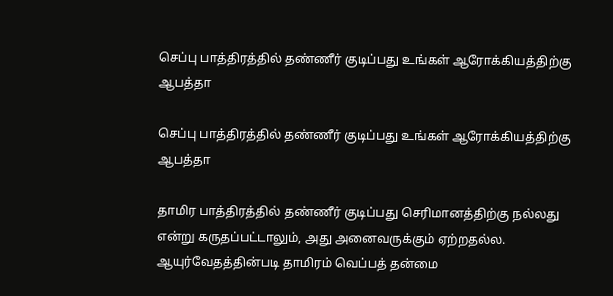செப்பு பாத்திரத்தில் தண்ணீர் குடிப்பது உங்கள் ஆரோக்கியத்திற்கு ஆபத்தா

செப்பு பாத்திரத்தில் தண்ணீர் குடிப்பது உங்கள் ஆரோக்கியத்திற்கு ஆபத்தா

தாமிர பாத்திரத்தில் தண்ணீர் குடிப்பது செரிமானத்திற்கு நல்லது என்று கருதப்பட்டாலும், அது அனைவருக்கும் ஏற்றதல்ல. ஆயுர்வேதத்தின்படி தாமிரம் வெப்பத் தன்மை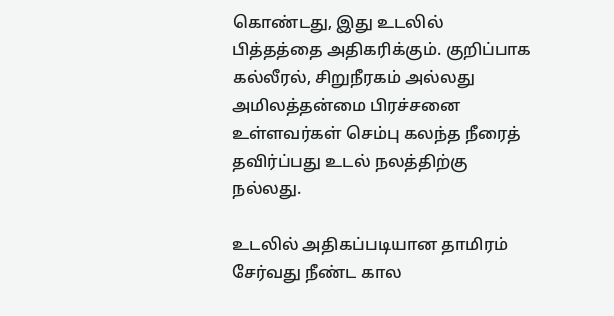கொண்டது, இது உடலில் பித்தத்தை அதிகரிக்கும். குறிப்பாக கல்லீரல், சிறுநீரகம் அல்லது அமிலத்தன்மை பிரச்சனை உள்ளவர்கள் செம்பு கலந்த நீரைத் தவிர்ப்பது உடல் நலத்திற்கு நல்லது.

உடலில் அதிகப்படியான தாமிரம் சேர்வது நீண்ட கால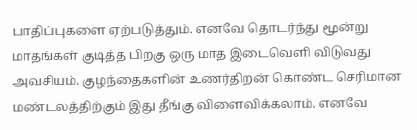பாதிப்புகளை ஏற்படுத்தும். எனவே தொடர்ந்து மூன்று மாதங்கள் குடித்த பிறகு ஒரு மாத இடைவெளி விடுவது அவசியம். குழந்தைகளின் உணர்திறன் கொண்ட செரிமான மண்டலத்திற்கும் இது தீங்கு விளைவிக்கலாம். எனவே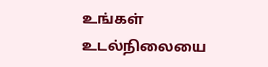உங்கள் உடல்நிலையை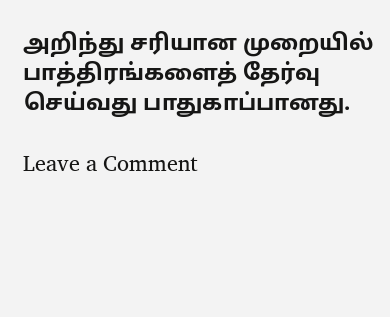அறிந்து சரியான முறையில் பாத்திரங்களைத் தேர்வு செய்வது பாதுகாப்பானது.

Leave a Comment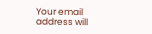Your email address will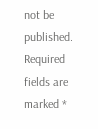not be published. Required fields are marked *